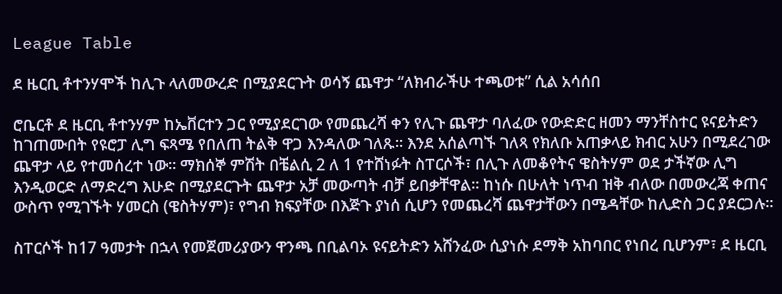League Table

ደ ዜርቢ ቶተንሃሞች ከሊጉ ላለመውረድ በሚያደርጉት ወሳኝ ጨዋታ “ለክብራችሁ ተጫወቱ” ሲል አሳሰበ

ሮቤርቶ ደ ዜርቢ ቶተንሃም ከኤቨርተን ጋር የሚያደርገው የመጨረሻ ቀን የሊጉ ጨዋታ ባለፈው የውድድር ዘመን ማንቸስተር ዩናይትድን ከገጠሙበት የዩሮፓ ሊግ ፍጻሜ የበለጠ ትልቅ ዋጋ እንዳለው ገለጹ። እንደ አሰልጣኙ ገለጻ የክለቡ አጠቃላይ ክብር አሁን በሚደረገው ጨዋታ ላይ የተመሰረተ ነው። ማክሰኞ ምሽት በቼልሲ 2 ለ 1 የተሸነፉት ስፐርሶች፣ በሊጉ ለመቆየትና ዌስትሃም ወደ ታችኛው ሊግ እንዲወርድ ለማድረግ እሁድ በሚያደርጉት ጨዋታ አቻ መውጣት ብቻ ይበቃቸዋል። ከነሱ በሁለት ነጥብ ዝቅ ብለው በመውረጃ ቀጠና ውስጥ የሚገኙት ሃመርስ (ዌስትሃም)፣ የግብ ክፍያቸው በእጅጉ ያነሰ ሲሆን የመጨረሻ ጨዋታቸውን በሜዳቸው ከሊድስ ጋር ያደርጋሉ።

ስፐርሶች ከ17 ዓመታት በኋላ የመጀመሪያውን ዋንጫ በቢልባኦ ዩናይትድን አሸንፈው ሲያነሱ ደማቅ አከባበር የነበረ ቢሆንም፣ ደ ዜርቢ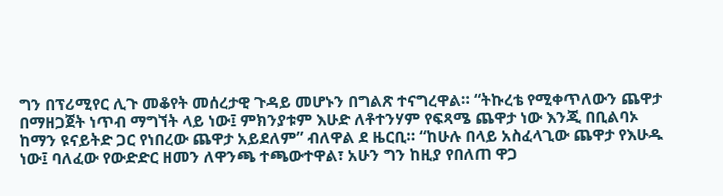ግን በፕሪሚየር ሊጉ መቆየት መሰረታዊ ጉዳይ መሆኑን በግልጽ ተናግረዋል። “ትኩረቴ የሚቀጥለውን ጨዋታ በማዘጋጀት ነጥብ ማግኘት ላይ ነው፤ ምክንያቱም እሁድ ለቶተንሃም የፍጻሜ ጨዋታ ነው እንጂ በቢልባኦ ከማን ዩናይትድ ጋር የነበረው ጨዋታ አይደለም” ብለዋል ደ ዜርቢ። “ከሁሉ በላይ አስፈላጊው ጨዋታ የእሁዱ ነው፤ ባለፈው የውድድር ዘመን ለዋንጫ ተጫውተዋል፣ አሁን ግን ከዚያ የበለጠ ዋጋ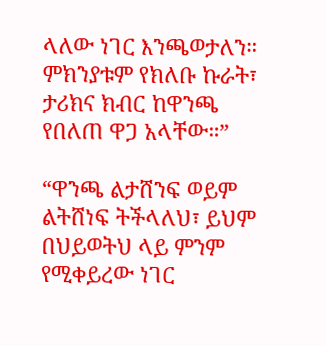ላለው ነገር እንጫወታለን። ምክንያቱም የክለቡ ኩራት፣ ታሪክና ክብር ከዋንጫ የበለጠ ዋጋ አላቸው።”

“ዋንጫ ልታሸንፍ ወይም ልትሸነፍ ትችላለህ፣ ይህም በህይወትህ ላይ ምንም የሚቀይረው ነገር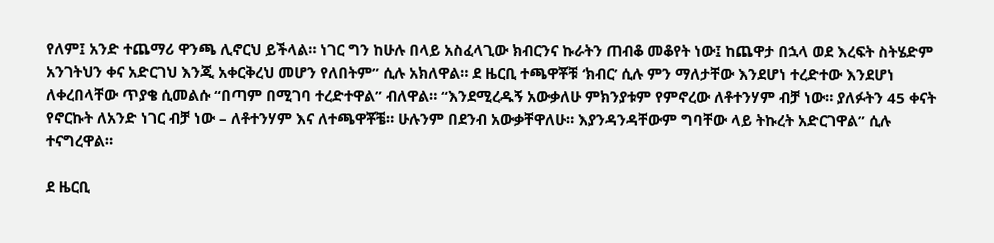የለም፤ አንድ ተጨማሪ ዋንጫ ሊኖርህ ይችላል። ነገር ግን ከሁሉ በላይ አስፈላጊው ክብርንና ኩራትን ጠብቆ መቆየት ነው፤ ከጨዋታ በኋላ ወደ እረፍት ስትሄድም አንገትህን ቀና አድርገህ እንጂ አቀርቅረህ መሆን የለበትም” ሲሉ አክለዋል። ደ ዜርቢ ተጫዋቾቹ ‘ክብር’ ሲሉ ምን ማለታቸው እንደሆነ ተረድተው እንደሆነ ለቀረበላቸው ጥያቄ ሲመልሱ “በጣም በሚገባ ተረድተዋል” ብለዋል። “እንደሚረዱኝ አውቃለሁ ምክንያቱም የምኖረው ለቶተንሃም ብቻ ነው። ያለፉትን 45 ቀናት የኖርኩት ለአንድ ነገር ብቻ ነው – ለቶተንሃም እና ለተጫዋቾቼ። ሁሉንም በደንብ አውቃቸዋለሁ። እያንዳንዳቸውም ግባቸው ላይ ትኩረት አድርገዋል” ሲሉ ተናግረዋል።

ደ ዜርቢ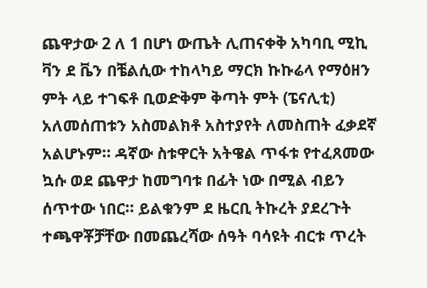ጨዋታው 2 ለ 1 በሆነ ውጤት ሊጠናቀቅ አካባቢ ሚኪ ቫን ደ ቬን በቼልሲው ተከላካይ ማርክ ኩኩሬላ የማዕዘን ምት ላይ ተገፍቶ ቢወድቅም ቅጣት ምት (ፔናሊቲ) አለመሰጠቱን አስመልክቶ አስተያየት ለመስጠት ፈቃደኛ አልሆኑም። ዳኛው ስቱዋርት አትዌል ጥፋቱ የተፈጸመው ኳሱ ወደ ጨዋታ ከመግባቱ በፊት ነው በሚል ብይን ሰጥተው ነበር። ይልቁንም ደ ዜርቢ ትኩረት ያደረጉት ተጫዋቾቻቸው በመጨረሻው ሰዓት ባሳዩት ብርቱ ጥረት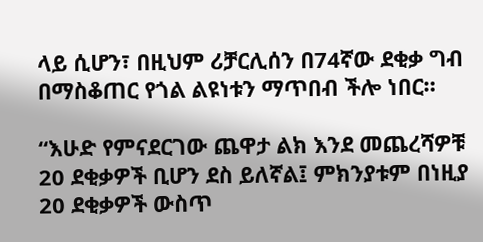ላይ ሲሆን፣ በዚህም ሪቻርሊሰን በ74ኛው ደቂቃ ግብ በማስቆጠር የጎል ልዩነቱን ማጥበብ ችሎ ነበር።

“እሁድ የምናደርገው ጨዋታ ልክ እንደ መጨረሻዎቹ 20 ደቂቃዎች ቢሆን ደስ ይለኛል፤ ምክንያቱም በነዚያ 20 ደቂቃዎች ውስጥ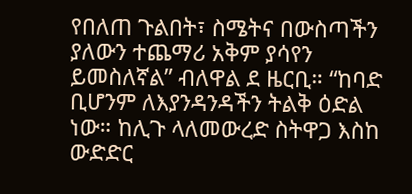የበለጠ ጉልበት፣ ስሜትና በውስጣችን ያለውን ተጨማሪ አቅም ያሳየን ይመስለኛል” ብለዋል ደ ዜርቢ። “ከባድ ቢሆንም ለእያንዳንዳችን ትልቅ ዕድል ነው። ከሊጉ ላለመውረድ ስትዋጋ እስከ ውድድር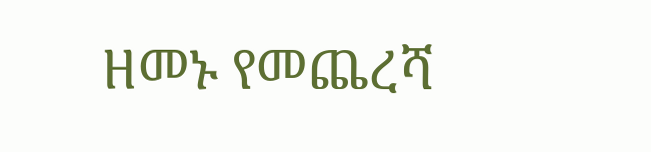ዘመኑ የመጨረሻ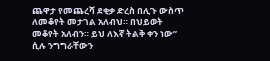ጨዋታ የመጨረሻ ደቂቃ ድረስ በሊጉ ውስጥ ለመቆየት መታገል አለብህ። በህይወት መቆየት አለብን። ይህ ለእኛ ትልቅ ቀን ነው” ሲሉ ንግግራቸውን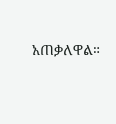አጠቃለዋል።